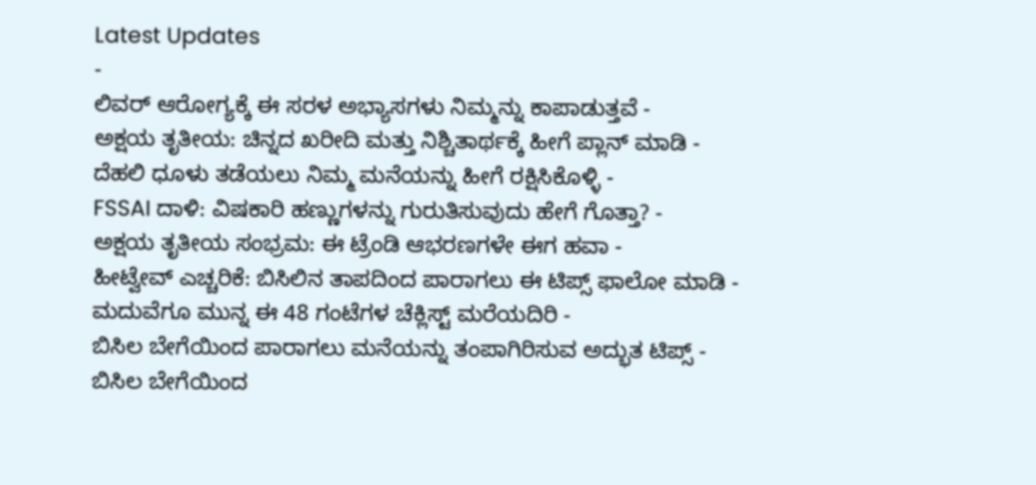Latest Updates
-
ಲಿವರ್ ಆರೋಗ್ಯಕ್ಕೆ ಈ ಸರಳ ಅಭ್ಯಾಸಗಳು ನಿಮ್ಮನ್ನು ಕಾಪಾಡುತ್ತವೆ -
ಅಕ್ಷಯ ತೃತೀಯ: ಚಿನ್ನದ ಖರೀದಿ ಮತ್ತು ನಿಶ್ಚಿತಾರ್ಥಕ್ಕೆ ಹೀಗೆ ಪ್ಲಾನ್ ಮಾಡಿ -
ದೆಹಲಿ ಧೂಳು ತಡೆಯಲು ನಿಮ್ಮ ಮನೆಯನ್ನು ಹೀಗೆ ರಕ್ಷಿಸಿಕೊಳ್ಳಿ -
FSSAI ದಾಳಿ: ವಿಷಕಾರಿ ಹಣ್ಣುಗಳನ್ನು ಗುರುತಿಸುವುದು ಹೇಗೆ ಗೊತ್ತಾ? -
ಅಕ್ಷಯ ತೃತೀಯ ಸಂಭ್ರಮ: ಈ ಟ್ರೆಂಡಿ ಆಭರಣಗಳೇ ಈಗ ಹವಾ -
ಹೀಟ್ವೇವ್ ಎಚ್ಚರಿಕೆ: ಬಿಸಿಲಿನ ತಾಪದಿಂದ ಪಾರಾಗಲು ಈ ಟಿಪ್ಸ್ ಫಾಲೋ ಮಾಡಿ -
ಮದುವೆಗೂ ಮುನ್ನ ಈ 48 ಗಂಟೆಗಳ ಚೆಕ್ಲಿಸ್ಟ್ ಮರೆಯದಿರಿ -
ಬಿಸಿಲ ಬೇಗೆಯಿಂದ ಪಾರಾಗಲು ಮನೆಯನ್ನು ತಂಪಾಗಿರಿಸುವ ಅದ್ಭುತ ಟಿಪ್ಸ್ -
ಬಿಸಿಲ ಬೇಗೆಯಿಂದ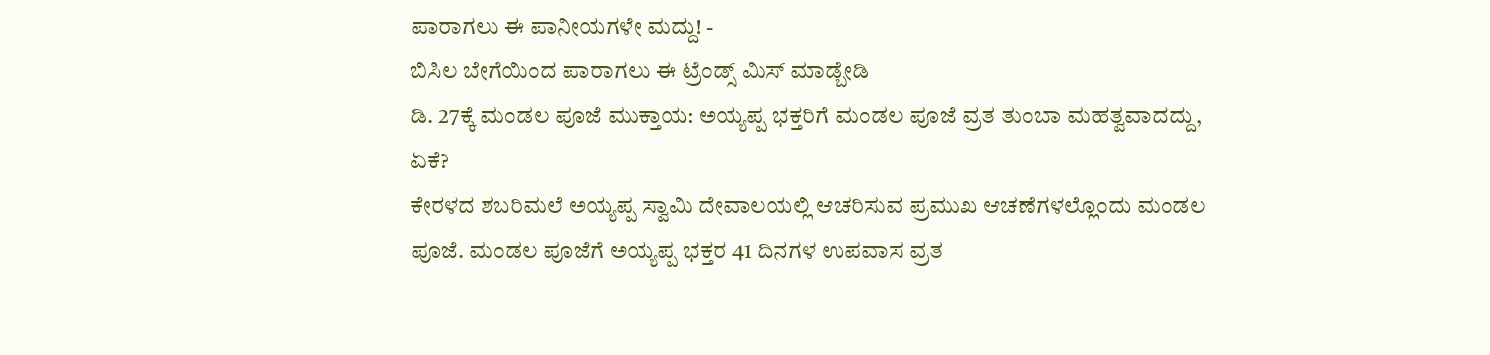ಪಾರಾಗಲು ಈ ಪಾನೀಯಗಳೇ ಮದ್ದು! -
ಬಿಸಿಲ ಬೇಗೆಯಿಂದ ಪಾರಾಗಲು ಈ ಟ್ರೆಂಡ್ಸ್ ಮಿಸ್ ಮಾಡ್ಬೇಡಿ
ಡಿ. 27ಕ್ಕೆ ಮಂಡಲ ಪೂಜೆ ಮುಕ್ತಾಯ: ಅಯ್ಯಪ್ಪ ಭಕ್ತರಿಗೆ ಮಂಡಲ ಪೂಜೆ ವ್ರತ ತುಂಬಾ ಮಹತ್ವವಾದದ್ದು, ಏಕೆ?
ಕೇರಳದ ಶಬರಿಮಲೆ ಅಯ್ಯಪ್ಪ ಸ್ವಾಮಿ ದೇವಾಲಯಲ್ಲಿ ಆಚರಿಸುವ ಪ್ರಮುಖ ಆಚಣೆಗಳಲ್ಲೊಂದು ಮಂಡಲ ಪೂಜೆ. ಮಂಡಲ ಪೂಜೆಗೆ ಅಯ್ಯಪ್ಪ ಭಕ್ತರ 41 ದಿನಗಳ ಉಪವಾಸ ವ್ರತ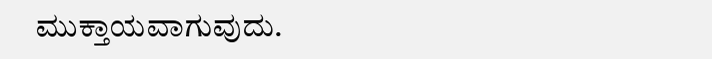ಮುಕ್ತಾಯವಾಗುವುದು.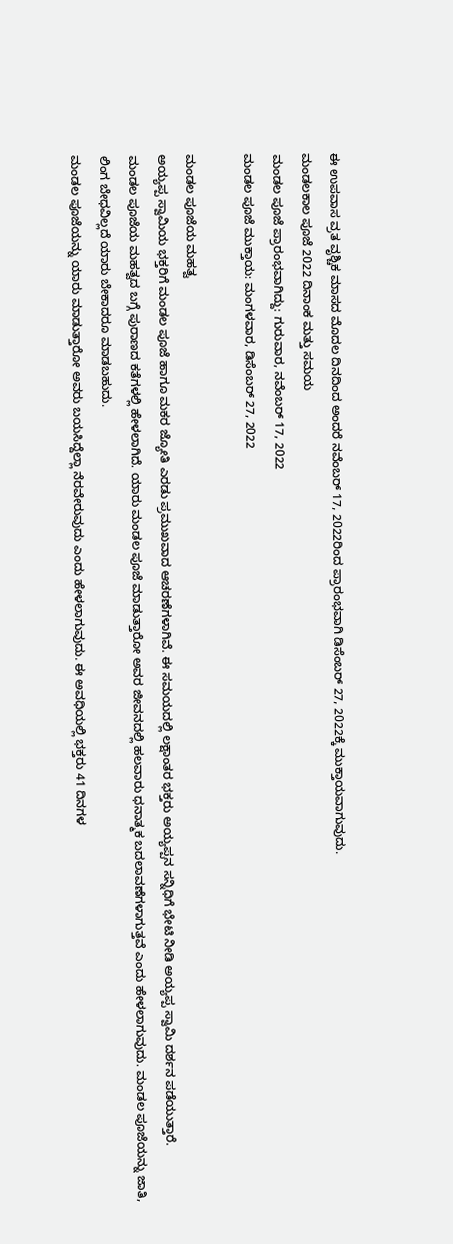ಈ ಉಪವಾಸ ವ್ರತ ವೃಶ್ಚಿಕ ಮಾಸದ ಮೊದಲ ದಿನದಿಂದ ಅಂದರೆ ನವೆಂಬರ್ 17, 2022ರಿಂದ ಪ್ರಾರಂಭವಾಗಿ ಡಿಸೆಂಬರ್ 27, 2022ಕ್ಕೆ ಮುಕ್ತಾಯವಾಗುವುದು.
ಮಂಡಲಕಾಲ ಪೂಜೆ 2022 ದಿನಾಂಕ ಮತ್ತು ಸಮಯ
ಮಂಡಲ ಪೂಜೆ ಪ್ರಾರಂಭವಾಗಿದ್ದು: ಗುರುವಾರ, ನವೆಂಬರ್ 17, 2022
ಮಂಡಲ ಪೂಜೆ ಮುಕ್ತಾಯ: ಮಂಗಳವಾರ, ಡಿಸೆಂಬರ್ 27, 2022

ಮಂಡಲ ಪೂಜೆಯ ಮಹತ್ವ
ಅಯ್ಯಪ್ಪ ಸ್ವಾಮಿಯ ಭಕ್ತರಿಗೆ ಮಂಡಲ ಪೂಜೆ ಹಾಗೂ ಮಕರ ಜ್ಯೋತಿ ಎರಡು ಪ್ರಮುಖವಾದ ಆಚರಣೆಗಳಾಗಿವೆ. ಈ ಸಮಯದಲ್ಲಿ ಲಕ್ಷಾಂತರ ಭಕ್ತರು ಅಯ್ಯಪ್ಪನ ಸನ್ನಿಧಿಗೆ ಭೇಟಿ ನೀಡಿ ಅಯ್ಯಪ್ಪ ಸ್ವಾಮಿ ದರ್ಶನ ಪಡೆಯುತ್ತಾರೆ.
ಮಂಡಲ ಪೂಜೆಯ ಮಹತ್ವದ ಬಗ್ಗೆ ಪುರಾಣದ ಕತೆಗಳಲ್ಲಿ ಹೇಳಲಾಗಿದೆ. ಯಾರು ಮಂಡಲ ಪೂಜೆ ಮಾಡುತ್ತಾರೋ ಅವರ ಜೀವನದಲ್ಲಿ ಹಲವಾರು ಧನಾತ್ಮಕ ಬದಲಾವಣೆಗಳಾಗುತ್ತವೆ ಎಂದು ಹೇಳಲಾಗುವುದು. ಮಂಡಲ ಪೂಜೆಯನ್ನು ಜಾತಿ, ಲಿಂಗ ಬೇಧವಿಲ್ಲದೆ ಯಾರು ಬೇಕಾದರೂ ಮಾಡಬಹುದು.
ಮಂಡಲ ಪೂಜೆಯನ್ನು ಯಾರು ಮಾಡುತ್ತಾರೋ ಅವರು ಬಯಸಿದ್ದೆಲ್ಲಾ ನೆರವೇರುವುದು ಎಂದು ಹೇಳಲಾಗುವುದು. ಈ ಅವಧಿಯಲ್ಲಿ ಭಕ್ತರು 41 ದಿನಗಳ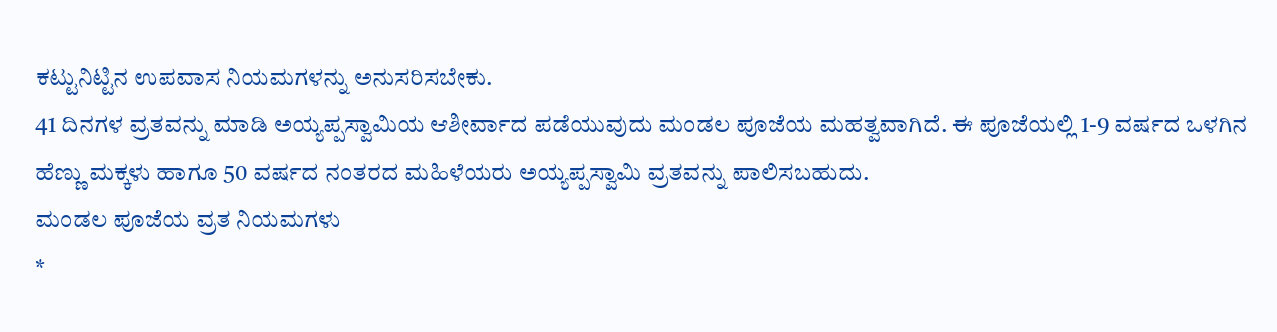ಕಟ್ಟುನಿಟ್ಟಿನ ಉಪವಾಸ ನಿಯಮಗಳನ್ನು ಅನುಸರಿಸಬೇಕು.
41 ದಿನಗಳ ವ್ರತವನ್ನು ಮಾಡಿ ಅಯ್ಯಪ್ಪಸ್ವಾಮಿಯ ಆಶೀರ್ವಾದ ಪಡೆಯುವುದು ಮಂಡಲ ಪೂಜೆಯ ಮಹತ್ವವಾಗಿದೆ. ಈ ಪೂಜೆಯಲ್ಲಿ 1-9 ವರ್ಷದ ಒಳಗಿನ ಹೆಣ್ಣು ಮಕ್ಕಳು ಹಾಗೂ 50 ವರ್ಷದ ನಂತರದ ಮಹಿಳೆಯರು ಅಯ್ಯಪ್ಪಸ್ವಾಮಿ ವ್ರತವನ್ನು ಪಾಲಿಸಬಹುದು.
ಮಂಡಲ ಪೂಜೆಯ ವ್ರತ ನಿಯಮಗಳು
*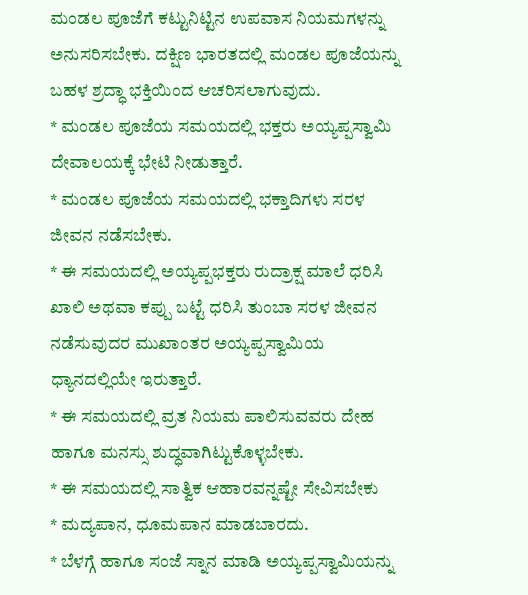ಮಂಡಲ ಪೂಜೆಗೆ ಕಟ್ಟುನಿಟ್ಟಿನ ಉಪವಾಸ ನಿಯಮಗಳನ್ನು ಅನುಸರಿಸಬೇಕು. ದಕ್ಷಿಣ ಭಾರತದಲ್ಲಿ ಮಂಡಲ ಪೂಜೆಯನ್ನು ಬಹಳ ಶ್ರದ್ಧಾ ಭಕ್ತಿಯಿಂದ ಆಚರಿಸಲಾಗುವುದು.
* ಮಂಡಲ ಪೂಜೆಯ ಸಮಯದಲ್ಲಿ ಭಕ್ತರು ಅಯ್ಯಪ್ಪಸ್ವಾಮಿ ದೇವಾಲಯಕ್ಕೆ ಭೇಟಿ ನೀಡುತ್ತಾರೆ.
* ಮಂಡಲ ಪೂಜೆಯ ಸಮಯದಲ್ಲಿ ಭಕ್ತಾದಿಗಳು ಸರಳ ಜೀವನ ನಡೆಸಬೇಕು.
* ಈ ಸಮಯದಲ್ಲಿ ಅಯ್ಯಪ್ಪಭಕ್ತರು ರುದ್ರಾಕ್ಷ ಮಾಲೆ ಧರಿಸಿ ಖಾಲಿ ಅಥವಾ ಕಪ್ಪು ಬಟ್ಟೆ ಧರಿಸಿ ತುಂಬಾ ಸರಳ ಜೀವನ ನಡೆಸುವುದರ ಮುಖಾಂತರ ಅಯ್ಯಪ್ಪಸ್ವಾಮಿಯ ಧ್ಯಾನದಲ್ಲಿಯೇ ಇರುತ್ತಾರೆ.
* ಈ ಸಮಯದಲ್ಲಿ ವ್ರತ ನಿಯಮ ಪಾಲಿಸುವವರು ದೇಹ ಹಾಗೂ ಮನಸ್ಸು ಶುದ್ಧವಾಗಿಟ್ಟುಕೊಳ್ಳಬೇಕು.
* ಈ ಸಮಯದಲ್ಲಿ ಸಾತ್ವಿಕ ಆಹಾರವನ್ನಷ್ಟೇ ಸೇವಿಸಬೇಕು
* ಮದ್ಯಪಾನ, ಧೂಮಪಾನ ಮಾಡಬಾರದು.
* ಬೆಳಗ್ಗೆ ಹಾಗೂ ಸಂಜೆ ಸ್ನಾನ ಮಾಡಿ ಅಯ್ಯಪ್ಪಸ್ವಾಮಿಯನ್ನು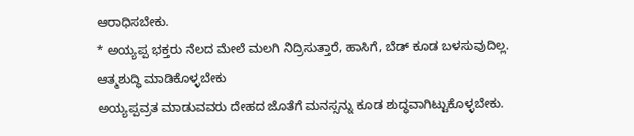ಆರಾಧಿಸಬೇಕು.
* ಅಯ್ಯಪ್ಪ ಭಕ್ತರು ನೆಲದ ಮೇಲೆ ಮಲಗಿ ನಿದ್ರಿಸುತ್ತಾರೆ, ಹಾಸಿಗೆ, ಬೆಡ್ ಕೂಡ ಬಳಸುವುದಿಲ್ಲ.
ಆತ್ಮಶುದ್ಧಿ ಮಾಡಿಕೊಳ್ಳಬೇಕು
ಅಯ್ಯಪ್ಪವ್ರತ ಮಾಡುವವರು ದೇಹದ ಜೊತೆಗೆ ಮನಸ್ಸನ್ನು ಕೂಡ ಶುದ್ಧವಾಗಿಟ್ಟುಕೊಳ್ಳಬೇಕು.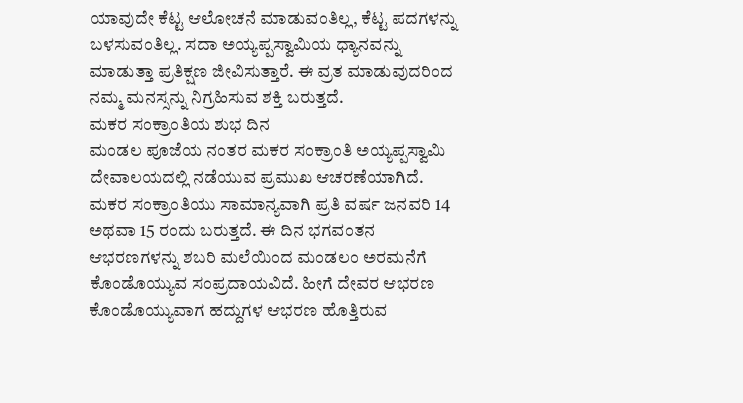ಯಾವುದೇ ಕೆಟ್ಟ ಆಲೋಚನೆ ಮಾಡುವಂತಿಲ್ಲ, ಕೆಟ್ಟ ಪದಗಳನ್ನು ಬಳಸುವಂತಿಲ್ಲ. ಸದಾ ಅಯ್ಯಪ್ಪಸ್ವಾಮಿಯ ಧ್ಯಾನವನ್ನು ಮಾಡುತ್ತಾ ಪ್ರತಿಕ್ಷಣ ಜೀವಿಸುತ್ತಾರೆ. ಈ ವ್ರತ ಮಾಡುವುದರಿಂದ ನಮ್ಮ ಮನಸ್ಸನ್ನು ನಿಗ್ರಹಿಸುವ ಶಕ್ತಿ ಬರುತ್ತದೆ.
ಮಕರ ಸಂಕ್ರಾಂತಿಯ ಶುಭ ದಿನ
ಮಂಡಲ ಪೂಜೆಯ ನಂತರ ಮಕರ ಸಂಕ್ರಾಂತಿ ಅಯ್ಯಪ್ಪಸ್ವಾಮಿ ದೇವಾಲಯದಲ್ಲಿ ನಡೆಯುವ ಪ್ರಮುಖ ಆಚರಣೆಯಾಗಿದೆ. ಮಕರ ಸಂಕ್ರಾಂತಿಯು ಸಾಮಾನ್ಯವಾಗಿ ಪ್ರತಿ ವರ್ಷ ಜನವರಿ 14 ಅಥವಾ 15 ರಂದು ಬರುತ್ತದೆ. ಈ ದಿನ ಭಗವಂತನ ಆಭರಣಗಳನ್ನು ಶಬರಿ ಮಲೆಯಿಂದ ಮಂಡಲಂ ಅರಮನೆಗೆ ಕೊಂಡೊಯ್ಯುವ ಸಂಪ್ರದಾಯವಿದೆ. ಹೀಗೆ ದೇವರ ಆಭರಣ ಕೊಂಡೊಯ್ಯುವಾಗ ಹದ್ದುಗಳ ಆಭರಣ ಹೊತ್ತಿರುವ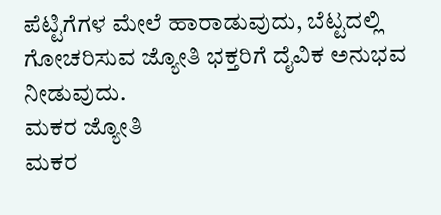ಪೆಟ್ಟಿಗೆಗಳ ಮೇಲೆ ಹಾರಾಡುವುದು, ಬೆಟ್ಟದಲ್ಲಿ ಗೋಚರಿಸುವ ಜ್ಯೋತಿ ಭಕ್ತರಿಗೆ ದೈವಿಕ ಅನುಭವ ನೀಡುವುದು.
ಮಕರ ಜ್ಯೋತಿ
ಮಕರ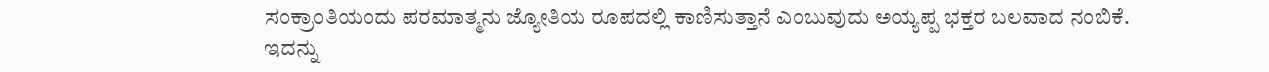ಸಂಕ್ರಾಂತಿಯಂದು ಪರಮಾತ್ಮನು ಜ್ಯೋತಿಯ ರೂಪದಲ್ಲಿ ಕಾಣಿಸುತ್ತಾನೆ ಎಂಬುವುದು ಅಯ್ಯಪ್ಪ ಭಕ್ತರ ಬಲವಾದ ನಂಬಿಕೆ. ಇದನ್ನು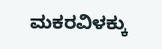ಮಕರವಿಳಕ್ಕು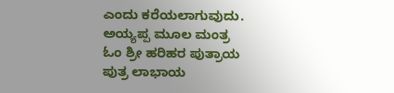ಎಂದು ಕರೆಯಲಾಗುವುದು.
ಅಯ್ಯಪ್ಪ ಮೂಲ ಮಂತ್ರ
ಓಂ ಶ್ರೀ ಹರಿಹರ ಪುತ್ರಾಯ
ಪುತ್ರ ಲಾಭಾಯ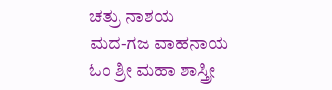ಚತ್ರು ನಾಶಯ
ಮದ-ಗಜ ವಾಹನಾಯ
ಓಂ ಶ್ರೀ ಮಹಾ ಶಾಸ್ತ್ರೀ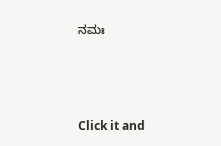ನಮಃ



Click it and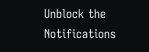Unblock the Notifications